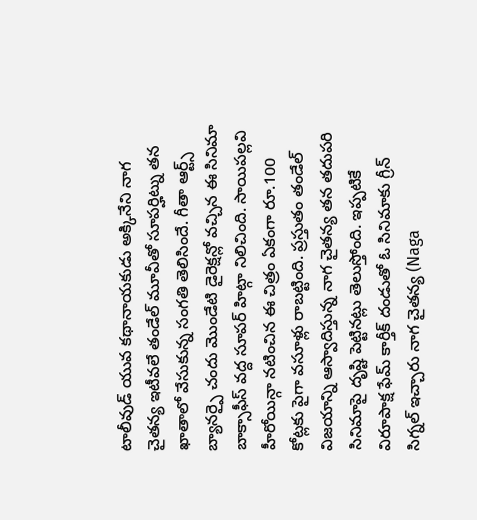టాలీవుడ్ యువ కథానాయకుడు అక్కినేని నాగ చైతన్య ఇటీవలే తండేల్ మూవీతో సూపర్హిట్ను తన ఖాతాలో వేసుకున్న సంగతి తెలిసిందే. గీతా ఆర్ట్స్ బ్యానర్పై చందు మొండేటి డైరెక్షన్లో వచ్చిన ఈ సినిమా బాక్సాఫీస్ వద్ద సూపర్ హిట్గా నిలిచింది. సాయిపల్లవి హీరోయిన్గా నటించిన ఈ చిత్రం ఏకంగా రూ.100 కోట్లకు పైగా వసూళ్లు రాబట్టింది. ప్రస్తుతం తండేల్ విజయాన్ని ఆస్వాదిస్తున్న నాగ చైతన్య తన తదుపరి సినిమాపై దృష్టి పెట్టినట్లు తెలుస్తోంది. ఇప్పటికే విరూపాక్ష ఫేమ్ కార్తీక్ దండుతో ఓ సినిమాకు గ్రీన్ సిగ్నల్ ఇచ్చారు నాగ చైతన్య (Naga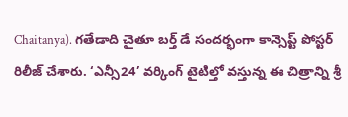Chaitanya). గతేడాది చైతూ బర్త్ డే సందర్భంగా కాన్సెప్ట్ పోస్టర్ రిలీజ్ చేశారు. ‘ఎన్సీ24’ వర్కింగ్ టైటిల్తో వస్తున్న ఈ చిత్రాన్ని శ్రీ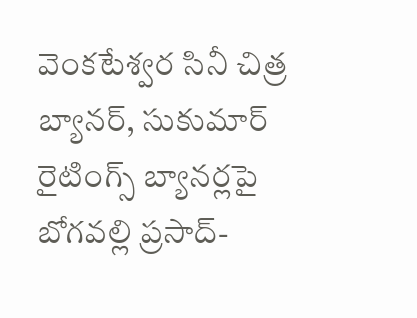వెంకటేశ్వర సినీ చిత్ర బ్యానర్, సుకుమార్ రైటింగ్స్ బ్యానర్లపై బోగవల్లి ప్రసాద్-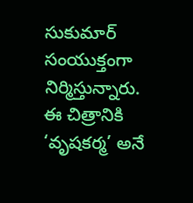సుకుమార్ సంయుక్తంగా నిర్మిస్తున్నారు. ఈ చిత్రానికి ‘వృషకర్మ’ అనే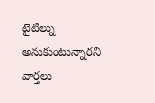టైటిల్ను అనుకుంటున్నారని వార్తలు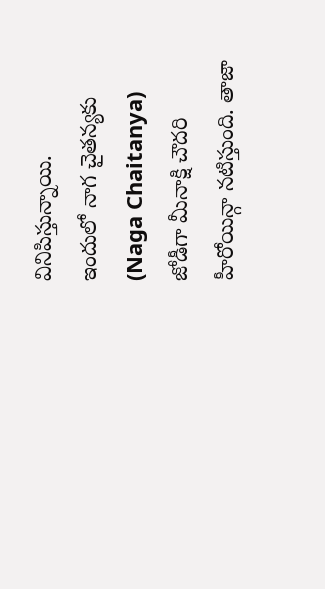వినిపిస్తున్నాయి.
ఇందులో నాగ చైతన్యకు (Naga Chaitanya) జోడీగా మీనాక్షి చౌదరి హీరోయిన్గా నటిస్తుంది. తాజా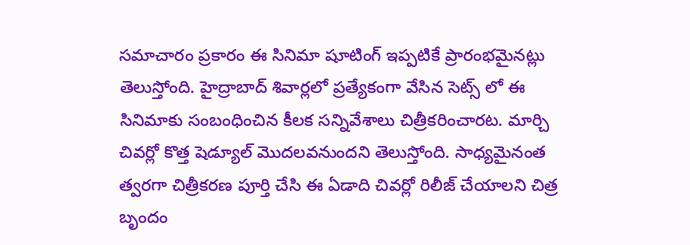సమాచారం ప్రకారం ఈ సినిమా షూటింగ్ ఇప్పటికే ప్రారంభమైనట్లు తెలుస్తోంది. హైద్రాబాద్ శివార్లలో ప్రత్యేకంగా వేసిన సెట్స్ లో ఈ సినిమాకు సంబంధించిన కీలక సన్నివేశాలు చిత్రీకరించారట. మార్చి చివర్లో కొత్త షెడ్యూల్ మొదలవనుందని తెలుస్తోంది. సాధ్యమైనంత త్వరగా చిత్రీకరణ పూర్తి చేసి ఈ ఏడాది చివర్లో రిలీజ్ చేయాలని చిత్ర బృందం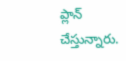ప్లాన్ చేస్తున్నారు.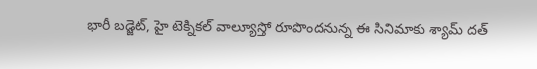భారీ బడ్జెట్, హై టెక్నికల్ వాల్యూస్తో రూపొందనున్న ఈ సినిమాకు శ్యామ్ దత్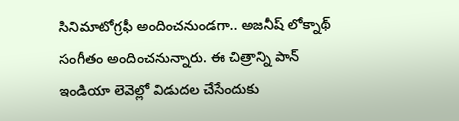సినిమాటోగ్రఫీ అందించనుండగా.. అజనీష్ లోక్నాథ్ సంగీతం అందించనున్నారు. ఈ చిత్రాన్ని పాన్ ఇండియా లెవెల్లో విడుదల చేసేందుకు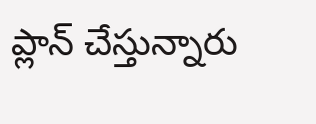ప్లాన్ చేస్తున్నారు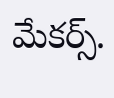మేకర్స్.